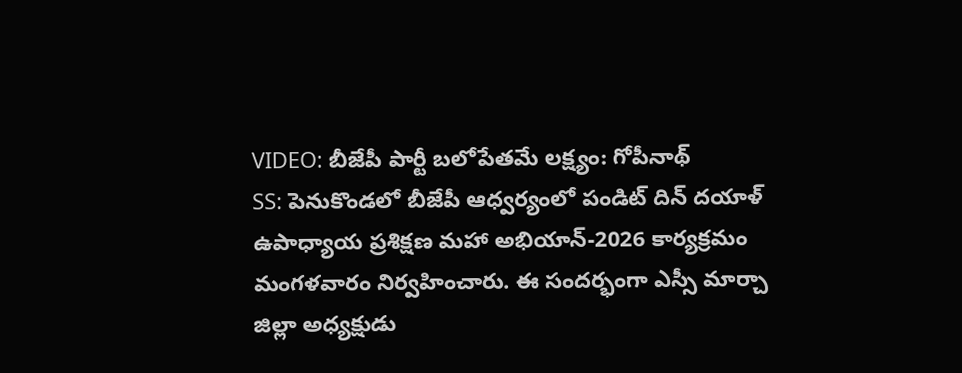VIDEO: బీజేపీ పార్టీ బలోపేతమే లక్ష్యం: గోపీనాథ్
SS: పెనుకొండలో బీజేపీ ఆధ్వర్యంలో పండిట్ దిన్ దయాళ్ ఉపాధ్యాయ ప్రశిక్షణ మహా అభియాన్-2026 కార్యక్రమం మంగళవారం నిర్వహించారు. ఈ సందర్భంగా ఎస్సీ మార్చా జిల్లా అధ్యక్షుడు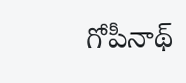గోపీనాథ్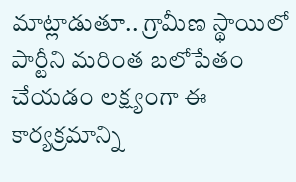మాట్లాడుతూ.. గ్రామీణ స్థాయిలో పార్టీని మరింత బలోపేతం చేయడం లక్ష్యంగా ఈ కార్యక్రమాన్ని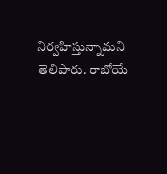నిర్వహిస్తున్నామని తెలిపారు. రాబోయే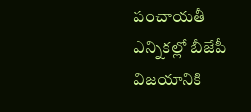పంచాయతీ ఎన్నికల్లో బీజేపీ విజయానికి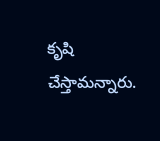కృషి చేస్తామన్నారు.